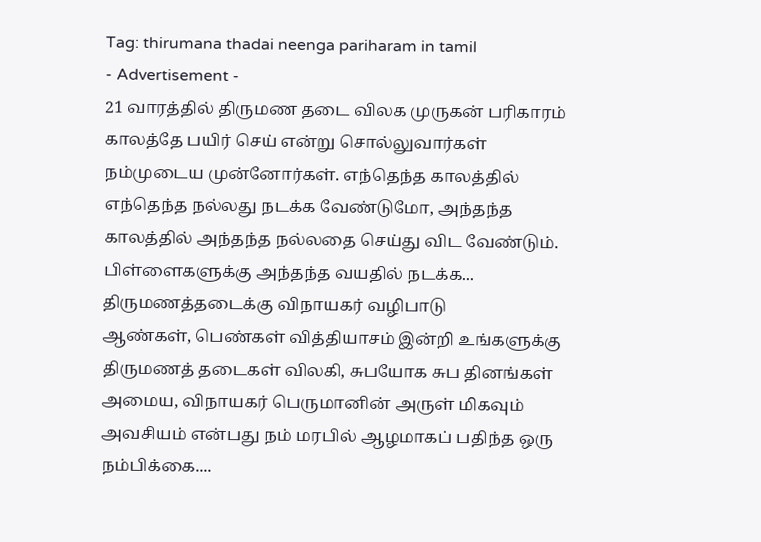Tag: thirumana thadai neenga pariharam in tamil
- Advertisement -
21 வாரத்தில் திருமண தடை விலக முருகன் பரிகாரம்
காலத்தே பயிர் செய் என்று சொல்லுவார்கள் நம்முடைய முன்னோர்கள். எந்தெந்த காலத்தில் எந்தெந்த நல்லது நடக்க வேண்டுமோ, அந்தந்த காலத்தில் அந்தந்த நல்லதை செய்து விட வேண்டும். பிள்ளைகளுக்கு அந்தந்த வயதில் நடக்க...
திருமணத்தடைக்கு விநாயகர் வழிபாடு
ஆண்கள், பெண்கள் வித்தியாசம் இன்றி உங்களுக்கு திருமணத் தடைகள் விலகி, சுபயோக சுப தினங்கள் அமைய, விநாயகர் பெருமானின் அருள் மிகவும் அவசியம் என்பது நம் மரபில் ஆழமாகப் பதிந்த ஒரு நம்பிக்கை....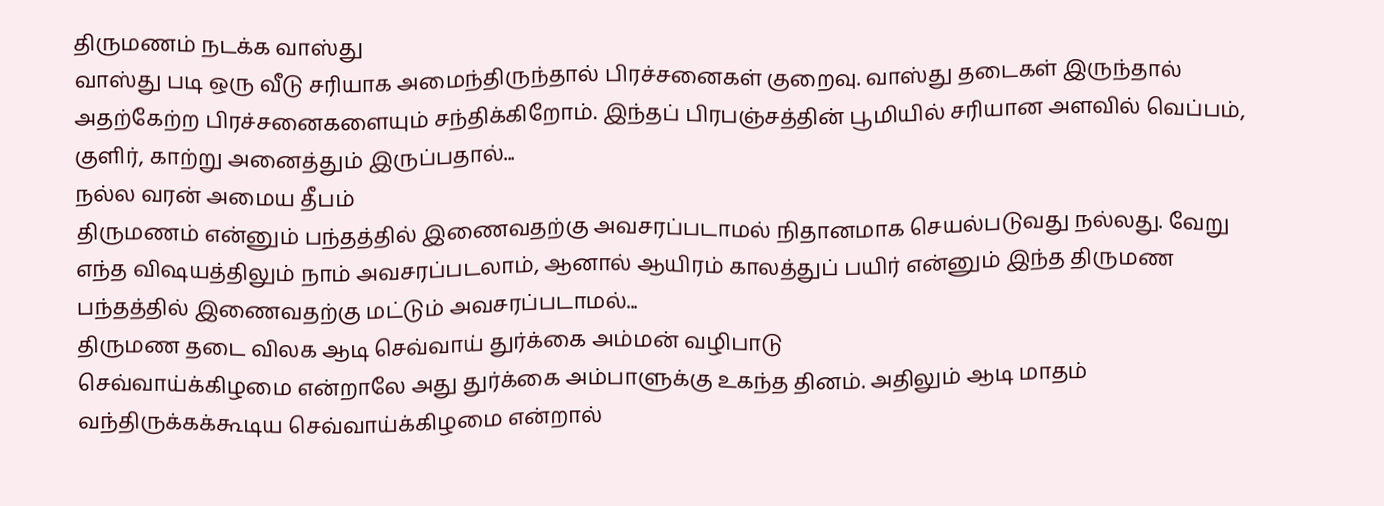திருமணம் நடக்க வாஸ்து
வாஸ்து படி ஒரு வீடு சரியாக அமைந்திருந்தால் பிரச்சனைகள் குறைவு. வாஸ்து தடைகள் இருந்தால் அதற்கேற்ற பிரச்சனைகளையும் சந்திக்கிறோம். இந்தப் பிரபஞ்சத்தின் பூமியில் சரியான அளவில் வெப்பம், குளிர், காற்று அனைத்தும் இருப்பதால்...
நல்ல வரன் அமைய தீபம்
திருமணம் என்னும் பந்தத்தில் இணைவதற்கு அவசரப்படாமல் நிதானமாக செயல்படுவது நல்லது. வேறு எந்த விஷயத்திலும் நாம் அவசரப்படலாம், ஆனால் ஆயிரம் காலத்துப் பயிர் என்னும் இந்த திருமண பந்தத்தில் இணைவதற்கு மட்டும் அவசரப்படாமல்...
திருமண தடை விலக ஆடி செவ்வாய் துர்க்கை அம்மன் வழிபாடு
செவ்வாய்க்கிழமை என்றாலே அது துர்க்கை அம்பாளுக்கு உகந்த தினம். அதிலும் ஆடி மாதம் வந்திருக்கக்கூடிய செவ்வாய்க்கிழமை என்றால்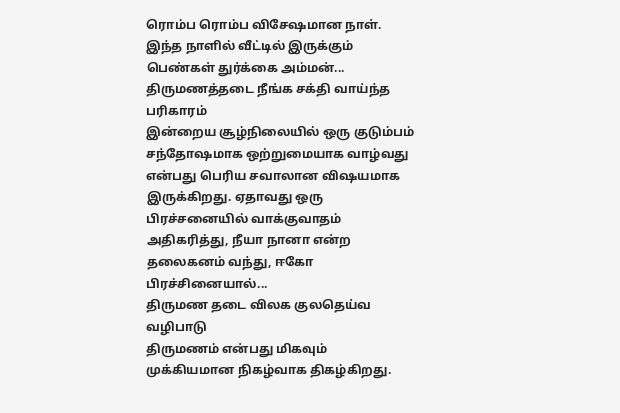ரொம்ப ரொம்ப விசேஷமான நாள். இந்த நாளில் வீட்டில் இருக்கும் பெண்கள் துர்க்கை அம்மன்...
திருமணத்தடை நீங்க சக்தி வாய்ந்த பரிகாரம்
இன்றைய சூழ்நிலையில் ஒரு குடும்பம் சந்தோஷமாக ஒற்றுமையாக வாழ்வது என்பது பெரிய சவாலான விஷயமாக இருக்கிறது. ஏதாவது ஒரு பிரச்சனையில் வாக்குவாதம் அதிகரித்து, நீயா நானா என்ற தலைகனம் வந்து, ஈகோ பிரச்சினையால்...
திருமண தடை விலக குலதெய்வ வழிபாடு
திருமணம் என்பது மிகவும் முக்கியமான நிகழ்வாக திகழ்கிறது.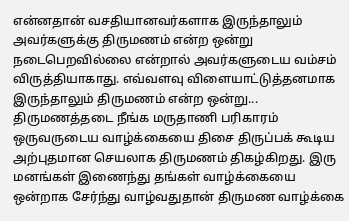என்னதான் வசதியானவர்களாக இருந்தாலும் அவர்களுக்கு திருமணம் என்ற ஒன்று நடைபெறவில்லை என்றால் அவர்களுடைய வம்சம் விருத்தியாகாது. எவ்வளவு விளையாட்டுத்தனமாக இருந்தாலும் திருமணம் என்ற ஒன்று...
திருமணத்தடை நீங்க மருதாணி பரிகாரம்
ஒருவருடைய வாழ்க்கையை திசை திருப்பக் கூடிய அற்புதமான செயலாக திருமணம் திகழ்கிறது. இரு மனங்கள் இணைந்து தங்கள் வாழ்க்கையை ஒன்றாக சேர்ந்து வாழ்வதுதான் திருமண வாழ்க்கை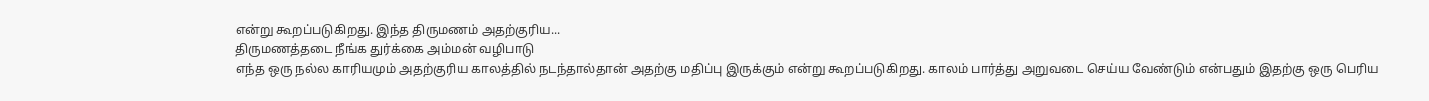என்று கூறப்படுகிறது. இந்த திருமணம் அதற்குரிய...
திருமணத்தடை நீங்க துர்க்கை அம்மன் வழிபாடு
எந்த ஒரு நல்ல காரியமும் அதற்குரிய காலத்தில் நடந்தால்தான் அதற்கு மதிப்பு இருக்கும் என்று கூறப்படுகிறது. காலம் பார்த்து அறுவடை செய்ய வேண்டும் என்பதும் இதற்கு ஒரு பெரிய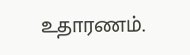உதாரணம்.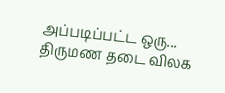அப்படிப்பட்ட ஒரு...
திருமண தடை விலக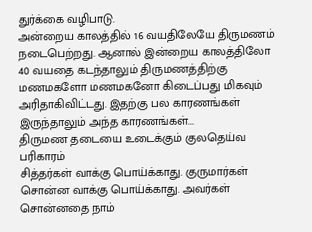துர்க்கை வழிபாடு.
அன்றைய காலத்தில் 16 வயதிலேயே திருமணம் நடைபெற்றது. ஆனால் இன்றைய காலத்திலோ 40 வயதை கடந்தாலும் திருமணத்திற்கு மணமகளோ மணமகனோ கிடைப்பது மிகவும் அரிதாகிவிட்டது. இதற்கு பல காரணங்கள் இருந்தாலும் அந்த காரணங்கள்...
திருமண தடையை உடைக்கும் குலதெய்வ பரிகாரம்
சித்தர்கள் வாக்கு பொய்க்காது. குருமார்கள் சொன்ன வாக்கு பொய்க்காது. அவர்கள் சொன்னதை நாம்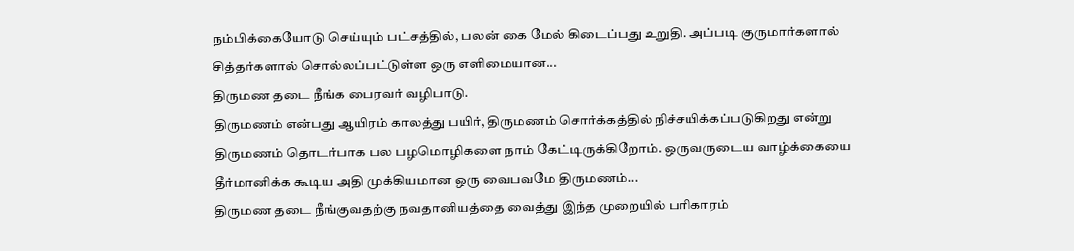நம்பிக்கையோடு செய்யும் பட்சத்தில், பலன் கை மேல் கிடைப்பது உறுதி. அப்படி குருமார்களால் சித்தர்களால் சொல்லப்பட்டுள்ள ஒரு எளிமையான...
திருமண தடை நீங்க பைரவர் வழிபாடு.
திருமணம் என்பது ஆயிரம் காலத்து பயிர், திருமணம் சொர்க்கத்தில் நிச்சயிக்கப்படுகிறது என்று திருமணம் தொடர்பாக பல பழமொழிகளை நாம் கேட்டிருக்கிறோம். ஒருவருடைய வாழ்க்கையை தீர்மானிக்க கூடிய அதி முக்கியமான ஒரு வைபவமே திருமணம்...
திருமண தடை நீங்குவதற்கு நவதானியத்தை வைத்து இந்த முறையில் பரிகாரம்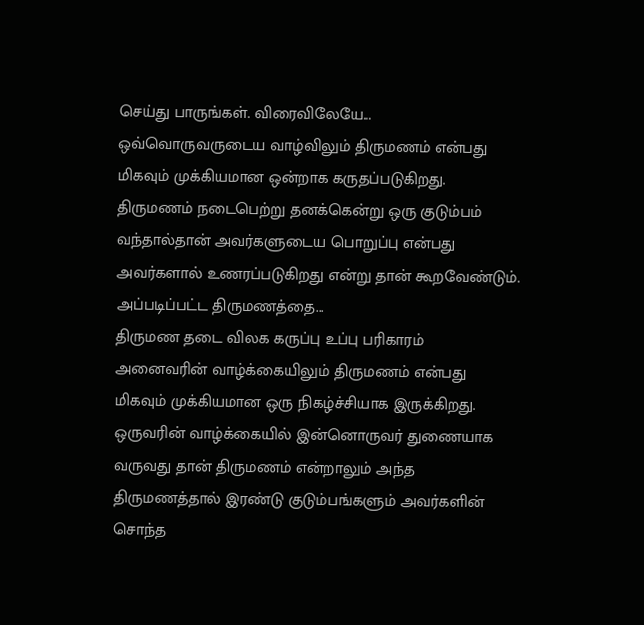செய்து பாருங்கள். விரைவிலேயே...
ஒவ்வொருவருடைய வாழ்விலும் திருமணம் என்பது மிகவும் முக்கியமான ஒன்றாக கருதப்படுகிறது. திருமணம் நடைபெற்று தனக்கென்று ஒரு குடும்பம் வந்தால்தான் அவர்களுடைய பொறுப்பு என்பது அவர்களால் உணரப்படுகிறது என்று தான் கூறவேண்டும். அப்படிப்பட்ட திருமணத்தை...
திருமண தடை விலக கருப்பு உப்பு பரிகாரம்
அனைவரின் வாழ்க்கையிலும் திருமணம் என்பது மிகவும் முக்கியமான ஒரு நிகழ்ச்சியாக இருக்கிறது. ஒருவரின் வாழ்க்கையில் இன்னொருவர் துணையாக வருவது தான் திருமணம் என்றாலும் அந்த திருமணத்தால் இரண்டு குடும்பங்களும் அவர்களின் சொந்த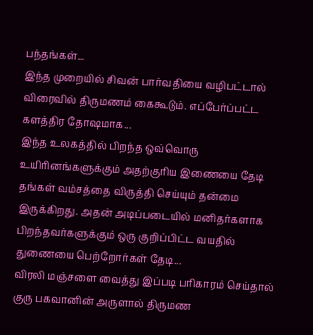பந்தங்கள்...
இந்த முறையில் சிவன் பார்வதியை வழிபட்டால் விரைவில் திருமணம் கைகூடும். எப்பேர்ப்பட்ட களத்திர தோஷமாக...
இந்த உலகத்தில் பிறந்த ஒவ்வொரு உயிரினங்களுக்கும் அதற்குரிய இணையை தேடி தங்கள் வம்சத்தை விருத்தி செய்யும் தன்மை இருக்கிறது. அதன் அடிப்படையில் மனிதர்களாக பிறந்தவர்களுக்கும் ஒரு குறிப்பிட்ட வயதில் துணையை பெற்றோர்கள் தேடி...
விரலி மஞ்சளை வைத்து இப்படி பரிகாரம் செய்தால் குரு பகவானின் அருளால் திருமண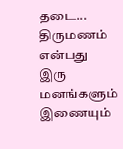தடை...
திருமணம் என்பது இரு மனங்களும் இணையும்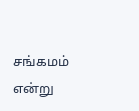சங்கமம் என்று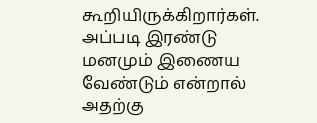கூறியிருக்கிறார்கள். அப்படி இரண்டு மனமும் இணைய வேண்டும் என்றால் அதற்கு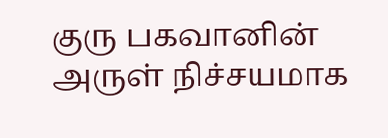குரு பகவானின் அருள் நிச்சயமாக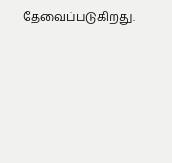தேவைப்படுகிறது.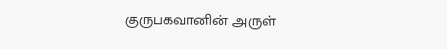குருபகவானின் அருள்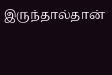இருந்தால்தான்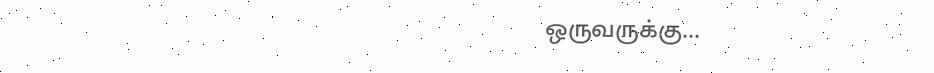ஒருவருக்கு...